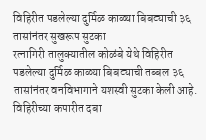विहिरीत पडलेल्या दुर्मिळ काळ्या बिबट्याची ३६ तासांनंतर सुखरूप सुटका
रत्नागिरी तालुक्यातील कोळंबे येथे विहिरीत पडलेल्या दुर्मिळ काळ्या बिबट्याची तब्बल ३६ तासांनंतर वनविभागाने यशस्वी सुटका केली आहे. विहिरीच्या कपारीत दबा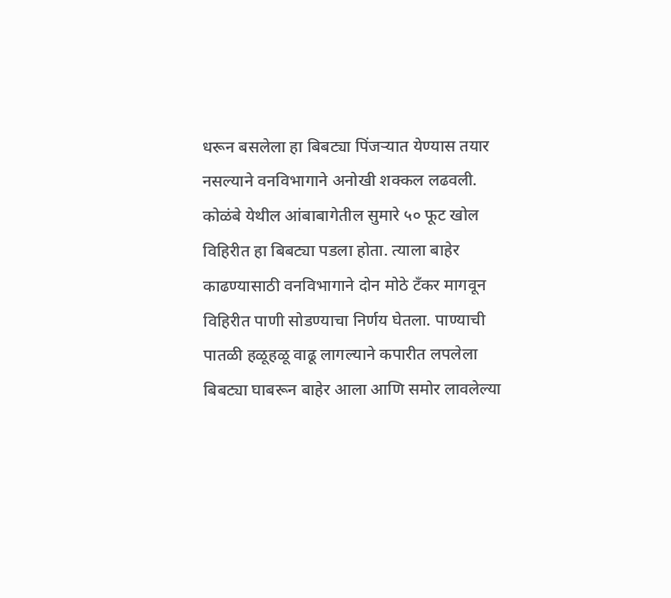धरून बसलेला हा बिबट्या पिंजऱ्यात येण्यास तयार नसल्याने वनविभागाने अनोखी शक्कल लढवली.
कोळंबे येथील आंबाबागेतील सुमारे ५० फूट खोल विहिरीत हा बिबट्या पडला होता. त्याला बाहेर काढण्यासाठी वनविभागाने दोन मोठे टँकर मागवून विहिरीत पाणी सोडण्याचा निर्णय घेतला. पाण्याची पातळी हळूहळू वाढू लागल्याने कपारीत लपलेला बिबट्या घाबरून बाहेर आला आणि समोर लावलेल्या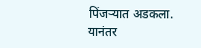पिंजऱ्यात अडकला.
यानंतर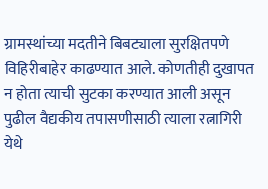ग्रामस्थांच्या मदतीने बिबट्याला सुरक्षितपणे विहिरीबाहेर काढण्यात आले. कोणतीही दुखापत न होता त्याची सुटका करण्यात आली असून पुढील वैद्यकीय तपासणीसाठी त्याला रत्नागिरी येथे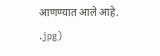आणण्यात आले आहे.
.jpg)